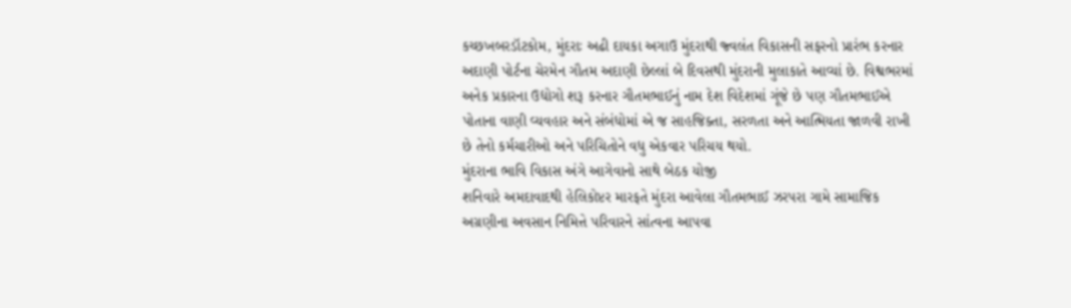કચ્છખબરડૉટકોમ, મુંદરાઃ અઢી દાયકા અગાઉ મુંદરાથી જ્વલંત વિકાસની સફરનો પ્રારંભ કરનાર અદાણી પોર્ટના ચેરમેન ગૌતમ અદાણી છેલ્લાં બે દિવસથી મુંદરાની મુલાકાતે આવ્યાં છે. વિશ્વભરમાં અનેક પ્રકારના ઉદ્યોગો શરૂ કરનાર ગૌતમભાઈનું નામ દેશ વિદેશમાં ગૂંજે છે પણ ગૌતમભાઈએ પોતાના વાણી વ્યવહાર અને સંબંધોમાં એ જ સાહજિક્તા, સરળતા અને આત્મિયતા જાળવી રાખી છે તેનો કર્મચારીઓ અને પરિચિતોને વધુ એકવાર પરિચય થયો.
મુંદરાના ભાવિ વિકાસ અંગે આગેવાનો સાથે બેઠક યોજી
શનિવારે અમદાવાદથી હેલિકોપ્ટર મારફતે મુંદરા આવેલા ગૌતમભાઈ ઝરપરા ગામે સામાજિક અગ્રણીના અવસાન નિમિત્તે પરિવારને સાંત્વના આપવા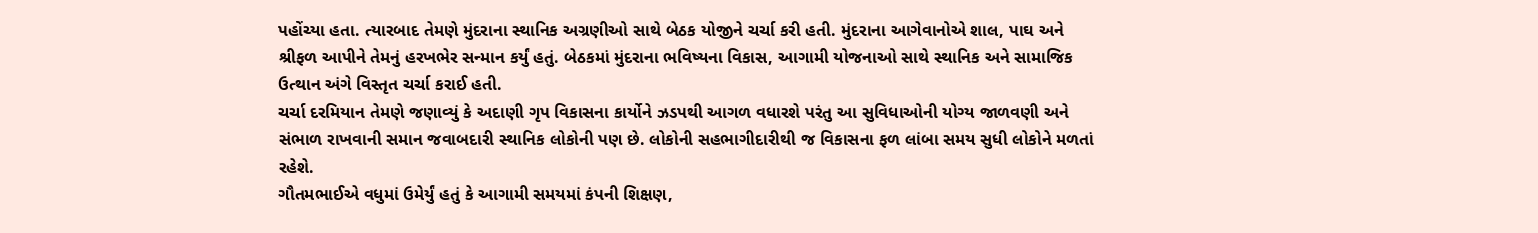પહોંચ્યા હતા. ત્યારબાદ તેમણે મુંદરાના સ્થાનિક અગ્રણીઓ સાથે બેઠક યોજીને ચર્ચા કરી હતી. મુંદરાના આગેવાનોએ શાલ, પાઘ અને શ્રીફળ આપીને તેમનું હરખભેર સન્માન કર્યું હતું. બેઠકમાં મુંદરાના ભવિષ્યના વિકાસ, આગામી યોજનાઓ સાથે સ્થાનિક અને સામાજિક ઉત્થાન અંગે વિસ્તૃત ચર્ચા કરાઈ હતી.
ચર્ચા દરમિયાન તેમણે જણાવ્યું કે અદાણી ગૃપ વિકાસના કાર્યોને ઝડપથી આગળ વધારશે પરંતુ આ સુવિધાઓની યોગ્ય જાળવણી અને સંભાળ રાખવાની સમાન જવાબદારી સ્થાનિક લોકોની પણ છે. લોકોની સહભાગીદારીથી જ વિકાસના ફળ લાંબા સમય સુધી લોકોને મળતાં રહેશે.
ગૌતમભાઈએ વધુમાં ઉમેર્યું હતું કે આગામી સમયમાં કંપની શિક્ષણ,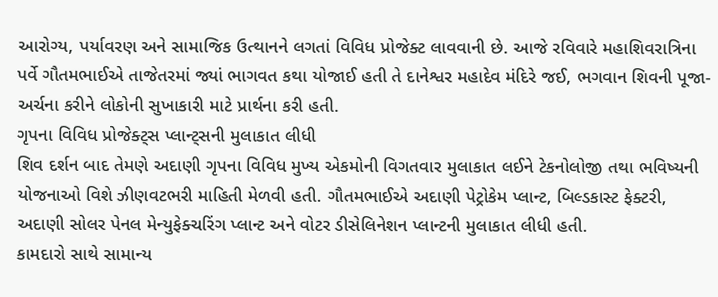આરોગ્ય, પર્યાવરણ અને સામાજિક ઉત્થાનને લગતાં વિવિધ પ્રોજેક્ટ લાવવાની છે. આજે રવિવારે મહાશિવરાત્રિના પર્વે ગૌતમભાઈએ તાજેતરમાં જ્યાં ભાગવત કથા યોજાઈ હતી તે દાનેશ્વર મહાદેવ મંદિરે જઈ, ભગવાન શિવની પૂજા-અર્ચના કરીને લોકોની સુખાકારી માટે પ્રાર્થના કરી હતી.
ગૃપના વિવિધ પ્રોજેક્ટ્સ પ્લાન્ટ્સની મુલાકાત લીધી
શિવ દર્શન બાદ તેમણે અદાણી ગૃપના વિવિધ મુખ્ય એકમોની વિગતવાર મુલાકાત લઈને ટેકનોલોજી તથા ભવિષ્યની યોજનાઓ વિશે ઝીણવટભરી માહિતી મેળવી હતી. ગૌતમભાઈએ અદાણી પેટ્રોકેમ પ્લાન્ટ, બિલ્ડકાસ્ટ ફેક્ટરી, અદાણી સોલર પેનલ મેન્યુફેક્ચરિંગ પ્લાન્ટ અને વોટર ડીસેલિનેશન પ્લાન્ટની મુલાકાત લીધી હતી.
કામદારો સાથે સામાન્ય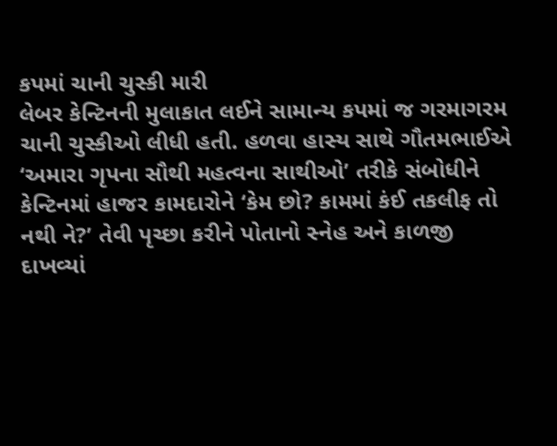કપમાં ચાની ચુસ્કી મારી
લેબર કેન્ટિનની મુલાકાત લઈને સામાન્ય કપમાં જ ગરમાગરમ ચાની ચુસ્કીઓ લીધી હતી. હળવા હાસ્ય સાથે ગૌતમભાઈએ ‘અમારા ગૃપના સૌથી મહત્વના સાથીઓ’ તરીકે સંબોધીને કેન્ટિનમાં હાજર કામદારોને ‘કેમ છો? કામમાં કંઈ તકલીફ તો નથી ને?’ તેવી પૃચ્છા કરીને પોતાનો સ્નેહ અને કાળજી દાખવ્યાં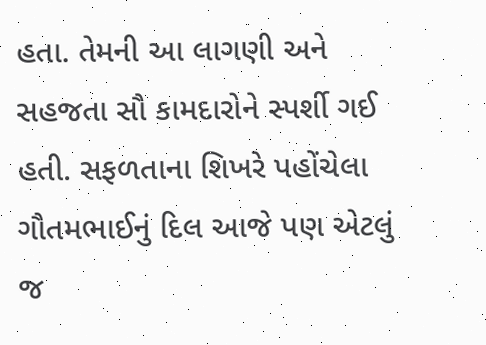હતા. તેમની આ લાગણી અને સહજતા સૌ કામદારોને સ્પર્શી ગઈ હતી. સફળતાના શિખરે પહોંચેલા ગૌતમભાઈનું દિલ આજે પણ એટલું જ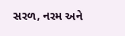સરળ, નરમ અને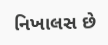નિખાલસ છે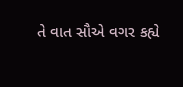તે વાત સૌએ વગર કહ્યે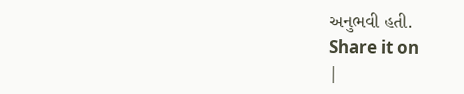અનુભવી હતી.
Share it on
|